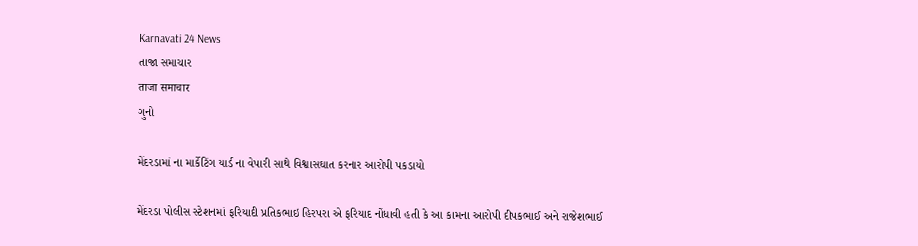Karnavati 24 News
તાજા સમાચાર
ताजा समाचार
ગુનો

મેંદરડામાં ના માર્કેટિંગ યાર્ડ ના વેપારી સાથે વિશ્વાસઘાત કરનાર આરોપી પકડાયો

મેંદરડા પોલીસ સ્ટેશનમાં ફરિયાદી પ્રતિકભાઇ હિરપરા એ ફરિયાદ નોંધાવી હતી કે આ કામના આરોપી દીપકભાઈ અને રાજેશભાઈ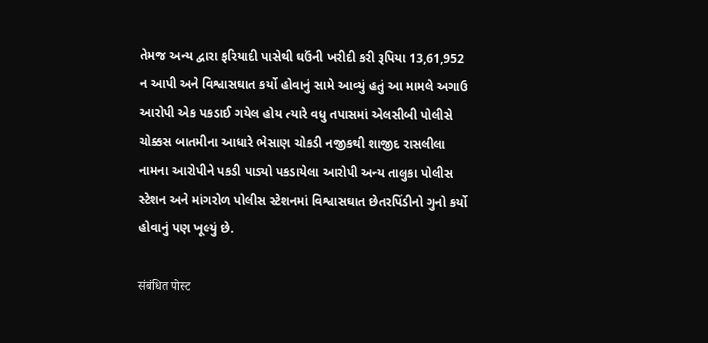તેમજ અન્ય દ્વારા ફરિયાદી પાસેથી ઘઉંની ખરીદી કરી રૂપિયા 13,61,952 ન આપી અને વિશ્વાસઘાત કર્યો હોવાનું સામે આવ્યું હતું આ મામલે અગાઉ આરોપી એક પકડાઈ ગયેલ હોય ત્યારે વધુ તપાસમાં એલસીબી પોલીસે ચોક્કસ બાતમીના આધારે ભેસાણ ચોકડી નજીકથી શાજીદ રાસલીલા નામના આરોપીને પકડી પાડ્યો પકડાયેલા આરોપી અન્ય તાલુકા પોલીસ સ્ટેશન અને માંગરોળ પોલીસ સ્ટેશનમાં વિશ્વાસઘાત છેતરપિંડીનો ગુનો કર્યો હોવાનું પણ ખૂલ્યું છે.

संबंधित पोस्ट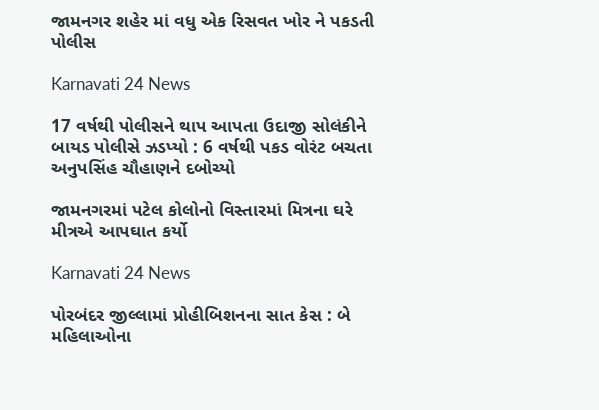જામનગર શહેર માં વધુ એક રિસવત ખોર ને પકડતી પોલીસ

Karnavati 24 News

17 વર્ષથી પોલીસને થાપ આપતા ઉદાજી સોલંકીને બાયડ પોલીસે ઝડપ્યો : 6 વર્ષથી પકડ વોરંટ બચતા અનુપસિંહ ચૌહાણને દબોચ્યો

જામનગરમાં પટેલ કોલોનો વિસ્તારમાં મિત્રના ઘરે મીત્રએ આપઘાત કર્યો

Karnavati 24 News

પોરબંદર જીલ્લામાં પ્રોહીબિશનના સાત કેસ : બે મહિલાઓના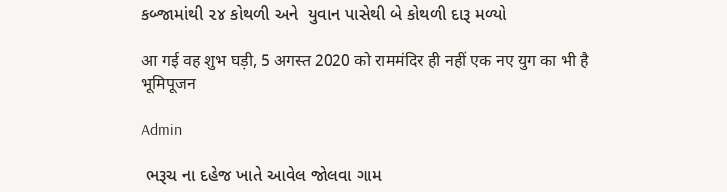કબ્જામાંથી ૨૪ કોથળી અને  યુવાન પાસેથી બે કોથળી દારૂ મળ્યો

आ गई वह शुभ घड़ी, 5 अगस्त 2020 को राममंदिर ही नहीं एक नए युग का भी है भूमिपूजन

Admin

 ભરૂચ ના દહેજ ખાતે આવેલ જોલવા ગામ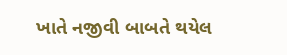ખાતે નજીવી બાબતે થયેલ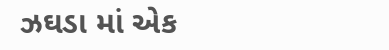ઝઘડા માં એક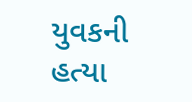યુવકની હત્યા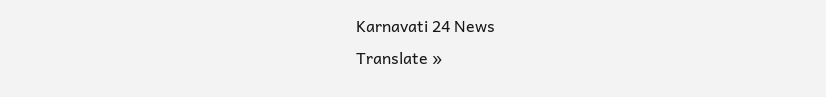Karnavati 24 News
Translate »